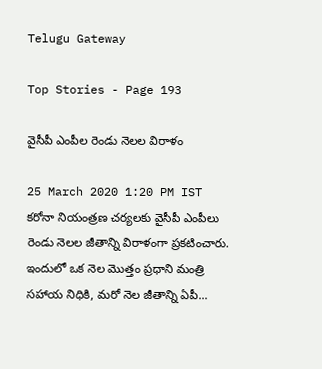Telugu Gateway

Top Stories - Page 193

వైసీపీ ఎంపీల రెండు నెలల విరాళం

25 March 2020 1:20 PM IST
కరోనా నియంత్రణ చర్యలకు వైసీపీ ఎంపీలు రెండు నెలల జీతాన్ని విరాళంగా ప్రకటించారు. ఇందులో ఒక నెల మొత్తం ప్రధాని మంత్రి సహాయ నిధికి, మరో నెల జీతాన్ని ఏపీ...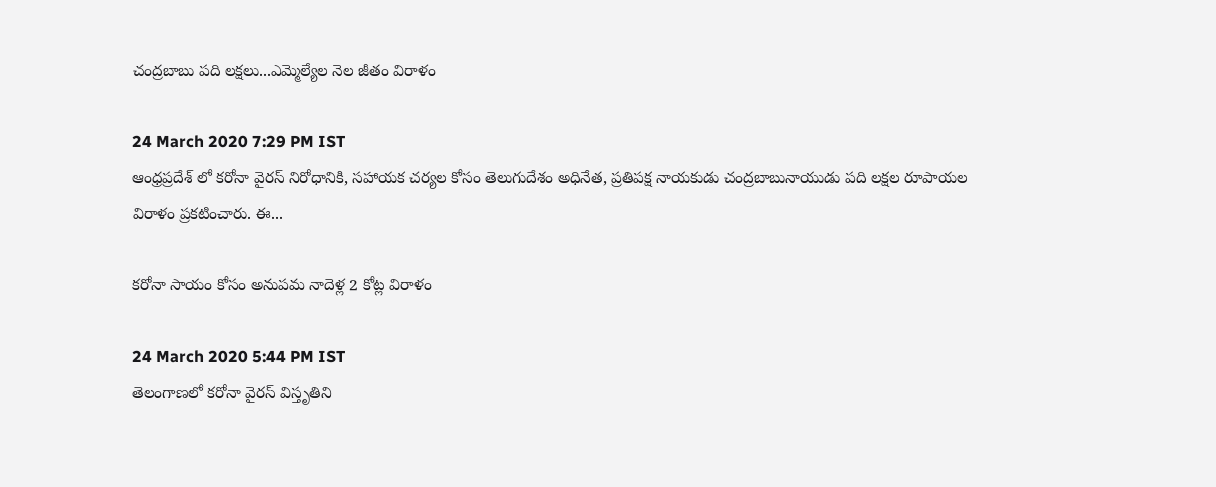చంద్రబాబు పది లక్షలు...ఎమ్మెల్యేల నెల జీతం విరాళం

24 March 2020 7:29 PM IST
ఆంధ్రప్రదేశ్ లో కరోనా వైరస్ నిరోధానికి, సహాయక చర్యల కోసం తెలుగుదేశం అధినేత, ప్రతిపక్ష నాయకుడు చంద్రబాబునాయుడు పది లక్షల రూపాయల విరాళం ప్రకటించారు. ఈ...

కరోనా సాయం కోసం అనుపమ నాదెళ్ల 2 కోట్ల విరాళం

24 March 2020 5:44 PM IST
తెలంగాణలో కరోనా వైరస్ విస్తృతిని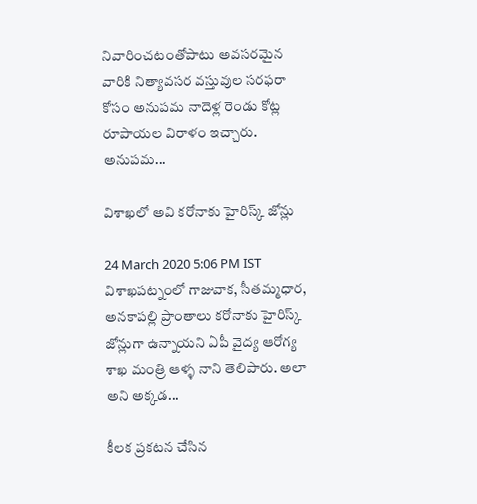నివారించటంతోపాటు అవసరమైన వారికి నిత్యావసర వస్తువుల సరఫరా కోసం అనుపమ నాదెళ్ల రెండు కోట్ల రూపాయల విరాళం ఇచ్చారు. అనుపమ...

విశాఖలో అవి కరోనాకు హైరిస్క్ జోన్లు

24 March 2020 5:06 PM IST
విశాఖపట్నంలో గాజువాక, సీతమ్మధార, అనకాపల్లి ప్రాంతాలు కరోనాకు హైరిస్క్ జోన్లుగా ఉన్నాయని ఏపీ వైద్య ఆరోగ్య శాఖ మంత్రి ఆళ్ళ నాని తెలిపారు. అలా అని అక్కడ...

కీలక ప్రకటన చేసిన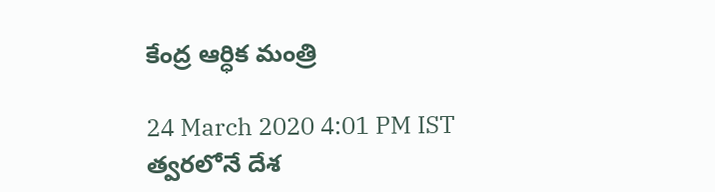కేంద్ర ఆర్ధిక మంత్రి

24 March 2020 4:01 PM IST
త్వరలోనే దేశ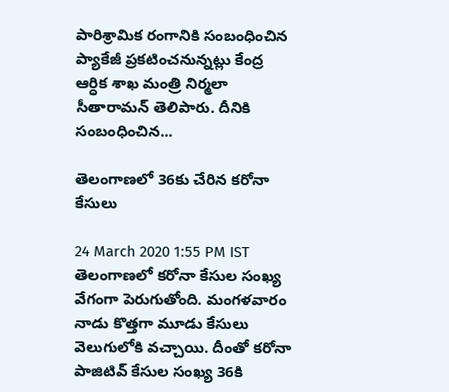పారిశ్రామిక రంగానికి సంబంధించిన ప్యాకేజీ ప్రకటించనున్నట్లు కేంద్ర ఆర్ధిక శాఖ మంత్రి నిర్మలా సీతారామన్ తెలిపారు. దీనికి సంబంధించిన...

తెలంగాణలో 36కు చేరిన కరోనా కేసులు

24 March 2020 1:55 PM IST
తెలంగాణలో కరోనా కేసుల సంఖ్య వేగంగా పెరుగుతోంది. మంగళవారం నాడు కొత్తగా మూడు కేసులు వెలుగులోకి వచ్చాయి. దీంతో కరోనా పాజిటివ్ కేసుల సంఖ్య 36కి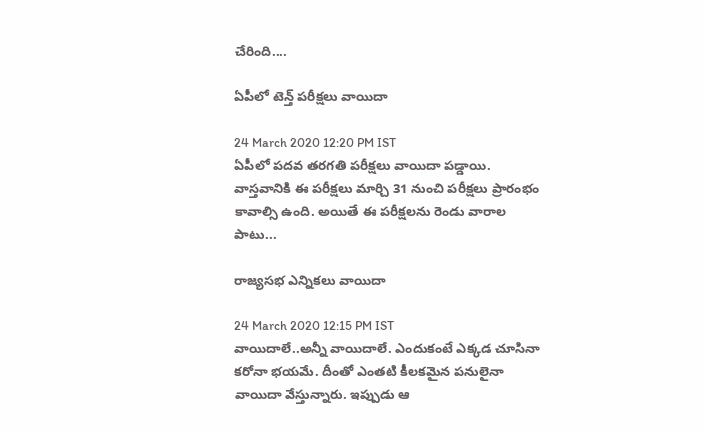చేరింది....

ఏపీలో టెన్త్ పరీక్షలు వాయిదా

24 March 2020 12:20 PM IST
ఏపీలో పదవ తరగతి పరీక్షలు వాయిదా పడ్డాయి. వాస్తవానికి ఈ పరీక్షలు మార్చి 31 నుంచి పరీక్షలు ప్రారంభం కావాల్సి ఉంది. అయితే ఈ పరీక్షలను రెండు వారాల పాటు...

రాజ్యసభ ఎన్నికలు వాయిదా

24 March 2020 12:15 PM IST
వాయిదాలే..అన్నీ వాయిదాలే. ఎందుకంటే ఎక్కడ చూసినా కరోనా భయమే. దీంతో ఎంతటి కీలకమైన పనులైనా వాయిదా వేస్తున్నారు. ఇప్పుడు ఆ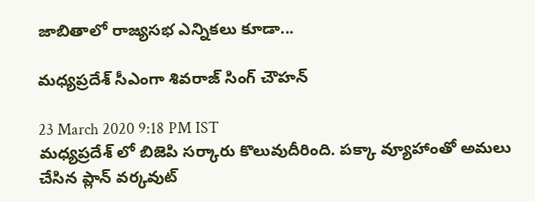జాబితాలో రాజ్యసభ ఎన్నికలు కూడా...

మధ్యప్రదేశ్ సీఎంగా శివరాజ్ సింగ్ చౌహన్

23 March 2020 9:18 PM IST
మధ్యప్రదేశ్ లో బిజెపి సర్కారు కొలువుదీరింది. పక్కా వ్యూహాంతో అమలు చేసిన ప్లాన్ వర్కవుట్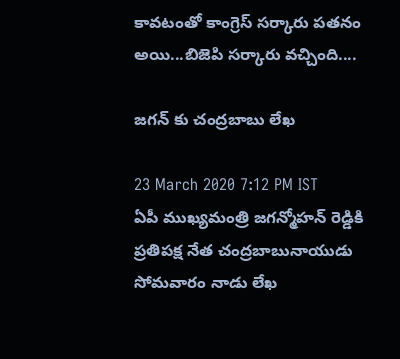కావటంతో కాంగ్రెస్ సర్కారు పతనం అయి...బిజెపి సర్కారు వచ్చింది....

జగన్ కు చంద్రబాబు లేఖ

23 March 2020 7:12 PM IST
ఏపీ ముఖ్యమంత్రి జగన్మోహన్ రెడ్డికి ప్రతిపక్ష నేత చంద్రబాబునాయుడు సోమవారం నాడు లేఖ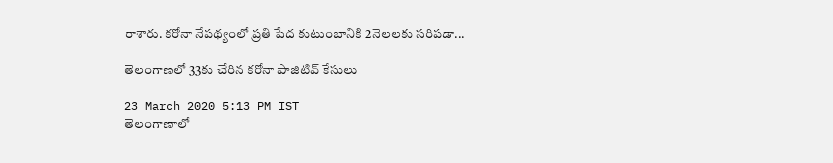రాశారు. కరోనా నేపథ్యంలో ప్రతి పేద కుటుంబానికి 2నెలలకు సరిపడా...

తెలంగాణలో 33కు చేరిన కరోనా పాజిటివ్ కేసులు

23 March 2020 5:13 PM IST
తెలంగాణాలో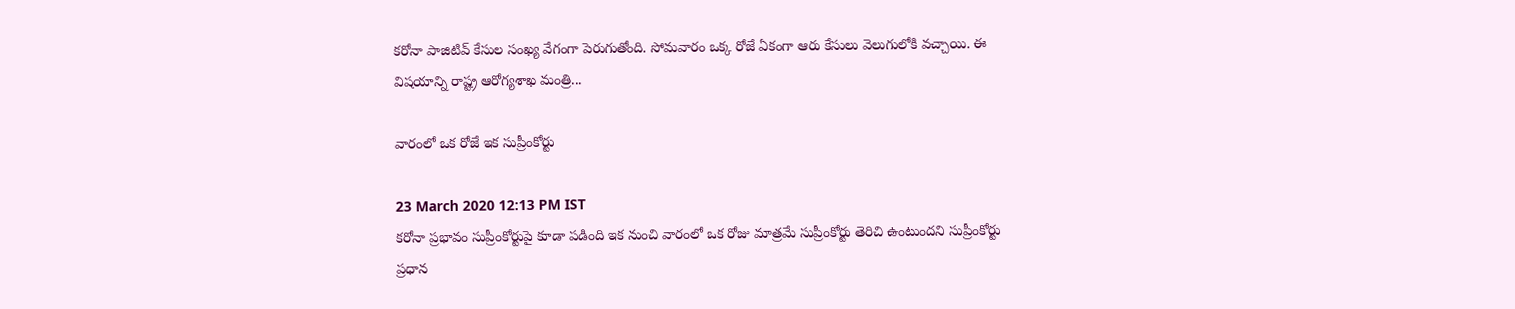కరోనా పాజిటివ్ కేసుల సంఖ్య వేగంగా పెరుగుతోంది. సోమవారం ఒక్క రోజే ఏకంగా ఆరు కేసులు వెలుగులోకి వచ్చాయి. ఈ విషయాన్ని రాష్ట్ర ఆరోగ్యశాఖ మంత్రి...

వారంలో ఒక రోజే ఇక సుప్రీంకోర్టు

23 March 2020 12:13 PM IST
కరోనా ప్రభావం సుప్రీంకోర్టుపై కూడా పడింది ఇక నుంచి వారంలో ఒక రోజు మాత్రమే సుప్రీంకోర్టు తెరిచి ఉంటుందని సుప్రీంకోర్టు ప్రధాన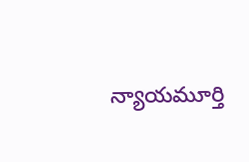న్యాయమూర్తి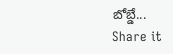బోబ్డే...
Share it